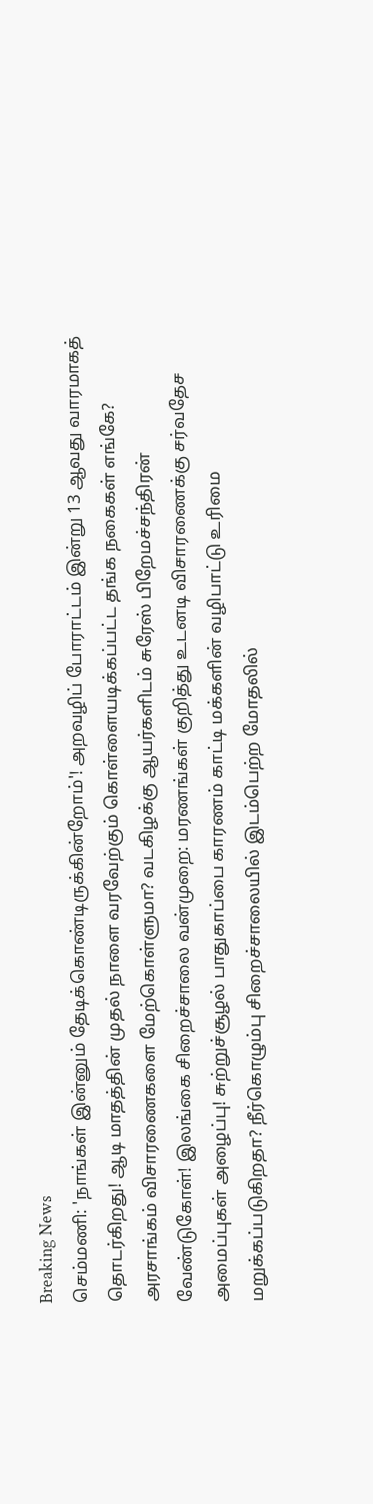Breaking News
செம்மணி: 'நாங்கள் இன்னும் தேடிக்கொண்டிருக்கின்றோம்'! அறவழிப் போராட்டம் இன்று 13 ஆவது வாரமாகத் தொடர்கிறது! ஆடி மாதத்தின் முதல் நாளை வரவேற்கும் கொள்ளையடிக்கப்பட்ட தங்க நகைகள் எங்கே? அரசாங்கம் விசாரணைகளை மேற்கொள்ளுமா? வடகிழக்கு ஆயர்களிடம் சுரேஸ் பிறேமச்சந்திரன் வேண்டுகோள்! இலங்கை சிறைச்சாலை வன்முறை: மரணங்கள் குறித்து உடனடி விசாரணைக்கு சர்வதேச அமைப்புகள் அழைப்பு! சுற்றுச்சூழல் பாதுகாப்பை காரணம் காட்டி மக்களின் வழிபாட்டு உரிமை மறுக்கப்படுகிறதா? நீர்கொழும்பு சிறைச்சாலையில் இடம்பெற்ற மோதலில்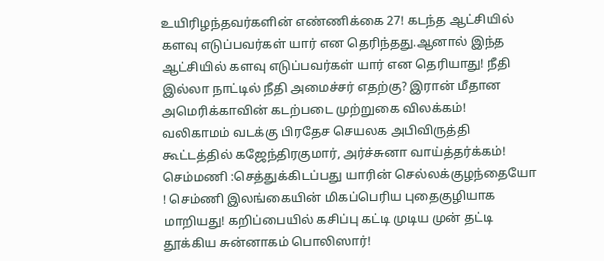உயிரிழந்தவர்களின் எண்ணிக்கை 27! கடந்த ஆட்சியில் களவு எடுப்பவர்கள் யார் என தெரிந்தது.ஆனால் இந்த ஆட்சியில் களவு எடுப்பவர்கள் யார் என தெரியாது! நீதி இல்லா நாட்டில் நீதி அமைச்சர் எதற்கு? இரான் மீதான அமெரிக்காவின் கடற்படை முற்றுகை விலக்கம்! வலிகாமம் வடக்கு பிரதேச செயலக அபிவிருத்தி கூட்டத்தில் கஜேந்திரகுமார், அர்ச்சுனா வாய்த்தர்க்கம்! செம்மணி :செத்துக்கிடப்பது யாரின் செல்லக்குழந்தையோ ! செம்ணி இலங்கையின் மிகப்பெரிய புதைகுழியாக மாறியது! கறிப்பையில் கசிப்பு கட்டி முடிய முன் தட்டி தூக்கிய சுன்னாகம் பொலிஸார்!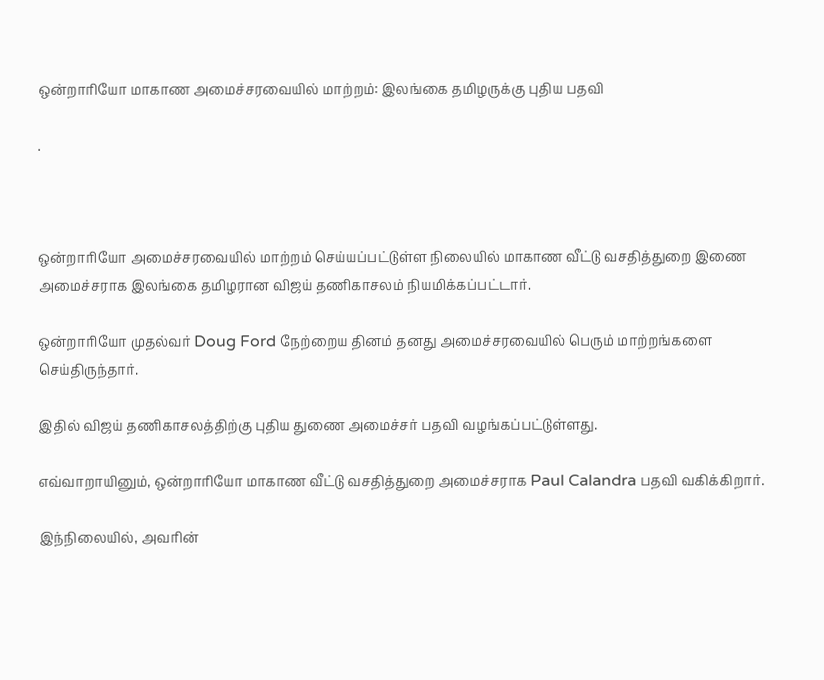ஒன்றாரியோ மாகாண அமைச்சரவையில் மாற்றம்: இலங்கை தமிழருக்கு புதிய பதவி

.



ஒன்றாரியோ அமைச்சரவையில் மாற்றம் செய்யப்பட்டுள்ள நிலையில் மாகாண வீட்டு வசதித்துறை இணை அமைச்சராக இலங்கை தமிழரான விஜய் தணிகாசலம் நியமிக்கப்பட்டார்.

ஒன்றாரியோ முதல்வர் Doug Ford நேற்றைய தினம் தனது அமைச்சரவையில் பெரும் மாற்றங்களை செய்திருந்தார்.

இதில் விஜய் தணிகாசலத்திற்கு புதிய துணை அமைச்சர் பதவி வழங்கப்பட்டுள்ளது.

எவ்வாறாயினும், ஒன்றாரியோ மாகாண வீட்டு வசதித்துறை அமைச்சராக Paul Calandra பதவி வகிக்கிறார்.

இந்நிலையில், அவரின்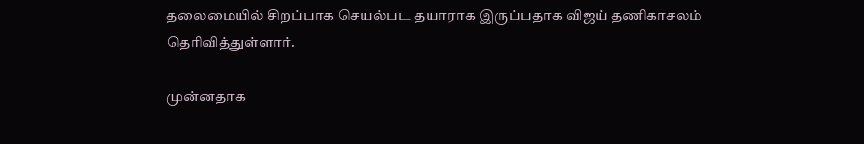தலைமையில் சிறப்பாக செயல்பட தயாராக இருப்பதாக விஜய் தணிகாசலம் தெரிவித்துள்ளார்.

முன்னதாக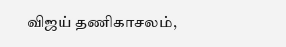விஜய் தணிகாசலம்,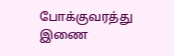போக்குவரத்து இணை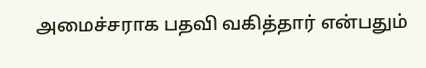அமைச்சராக பதவி வகித்தார் என்பதும்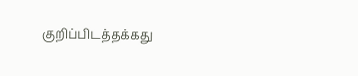குறிப்பிடத்தக்கது